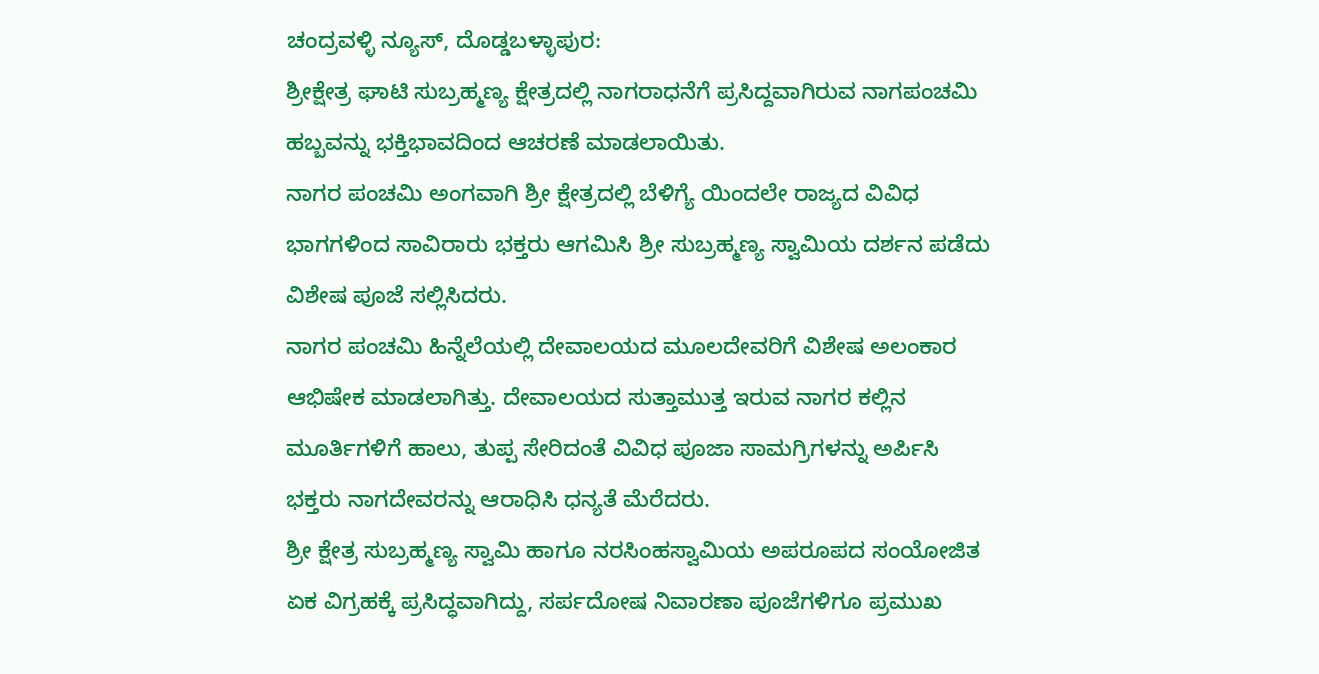ಚಂದ್ರವಳ್ಳಿ ನ್ಯೂಸ್, ದೊಡ್ಡಬಳ್ಳಾಪುರ:
ಶ್ರೀಕ್ಷೇತ್ರ ಘಾಟಿ ಸುಬ್ರಹ್ಮಣ್ಯ ಕ್ಷೇತ್ರದಲ್ಲಿ ನಾಗರಾಧನೆಗೆ ಪ್ರಸಿದ್ದವಾಗಿರುವ ನಾಗಪಂಚಮಿ ಹಬ್ಬವನ್ನು ಭಕ್ತಿಭಾವದಿಂದ ಆಚರಣೆ ಮಾಡಲಾಯಿತು.
ನಾಗರ ಪಂಚಮಿ ಅಂಗವಾಗಿ ಶ್ರೀ ಕ್ಷೇತ್ರದಲ್ಲಿ ಬೆಳಿಗ್ಯೆ ಯಿಂದಲೇ ರಾಜ್ಯದ ವಿವಿಧ ಭಾಗಗಳಿಂದ ಸಾವಿರಾರು ಭಕ್ತರು ಆಗಮಿಸಿ ಶ್ರೀ ಸುಬ್ರಹ್ಮಣ್ಯ ಸ್ವಾಮಿಯ ದರ್ಶನ ಪಡೆದು ವಿಶೇಷ ಪೂಜೆ ಸಲ್ಲಿಸಿದರು.
ನಾಗರ ಪಂಚಮಿ ಹಿನ್ನೆಲೆಯಲ್ಲಿ ದೇವಾಲಯದ ಮೂಲದೇವರಿಗೆ ವಿಶೇಷ ಅಲಂಕಾರ ಆಭಿಷೇಕ ಮಾಡಲಾಗಿತ್ತು. ದೇವಾಲಯದ ಸುತ್ತಾಮುತ್ತ ಇರುವ ನಾಗರ ಕಲ್ಲಿನ ಮೂರ್ತಿಗಳಿಗೆ ಹಾಲು, ತುಪ್ಪ ಸೇರಿದಂತೆ ವಿವಿಧ ಪೂಜಾ ಸಾಮಗ್ರಿಗಳನ್ನು ಅರ್ಪಿಸಿ ಭಕ್ತರು ನಾಗದೇವರನ್ನು ಆರಾಧಿಸಿ ಧನ್ಯತೆ ಮೆರೆದರು.
ಶ್ರೀ ಕ್ಷೇತ್ರ ಸುಬ್ರಹ್ಮಣ್ಯ ಸ್ವಾಮಿ ಹಾಗೂ ನರಸಿಂಹಸ್ವಾಮಿಯ ಅಪರೂಪದ ಸಂಯೋಜಿತ ಏಕ ವಿಗ್ರಹಕ್ಕೆ ಪ್ರಸಿದ್ಧವಾಗಿದ್ದು, ಸರ್ಪದೋಷ ನಿವಾರಣಾ ಪೂಜೆಗಳಿಗೂ ಪ್ರಮುಖ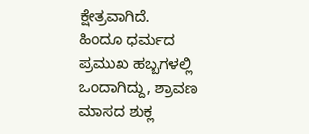ಕ್ಷೇತ್ರವಾಗಿದೆ.
ಹಿಂದೂ ಧರ್ಮದ ಪ್ರಮುಖ ಹಬ್ಬಗಳಲ್ಲಿ ಒಂದಾಗಿದ್ದು, ಶ್ರಾವಣ ಮಾಸದ ಶುಕ್ಲ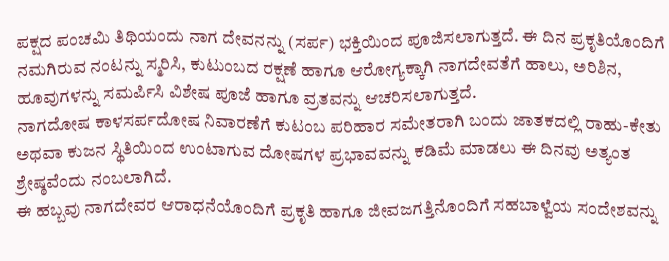ಪಕ್ಷದ ಪಂಚಮಿ ತಿಥಿಯಂದು ನಾಗ ದೇವನನ್ನು (ಸರ್ಪ) ಭಕ್ತಿಯಿಂದ ಪೂಜಿಸಲಾಗುತ್ತದೆ. ಈ ದಿನ ಪ್ರಕೃತಿಯೊಂದಿಗೆ ನಮಗಿರುವ ನಂಟನ್ನು ಸ್ಮರಿಸಿ, ಕುಟುಂಬದ ರಕ್ಷಣೆ ಹಾಗೂ ಆರೋಗ್ಯಕ್ಕಾಗಿ ನಾಗದೇವತೆಗೆ ಹಾಲು, ಅರಿಶಿನ, ಹೂವುಗಳನ್ನು ಸಮರ್ಪಿಸಿ ವಿಶೇಷ ಪೂಜೆ ಹಾಗೂ ವ್ರತವನ್ನು ಆಚರಿಸಲಾಗುತ್ತದೆ.
ನಾಗದೋಷ ಕಾಳಸರ್ಪದೋಷ ನಿವಾರಣೆಗೆ ಕುಟಂಬ ಪರಿಹಾರ ಸಮೇತರಾಗಿ ಬಂದು ಜಾತಕದಲ್ಲಿ ರಾಹು-ಕೇತು ಅಥವಾ ಕುಜನ ಸ್ಥಿತಿಯಿಂದ ಉಂಟಾಗುವ ದೋಷಗಳ ಪ್ರಭಾವವನ್ನು ಕಡಿಮೆ ಮಾಡಲು ಈ ದಿನವು ಅತ್ಯಂತ ಶ್ರೇಷ್ಠವೆಂದು ನಂಬಲಾಗಿದೆ.
ಈ ಹಬ್ಬವು ನಾಗದೇವರ ಆರಾಧನೆಯೊಂದಿಗೆ ಪ್ರಕೃತಿ ಹಾಗೂ ಜೀವಜಗತ್ತಿನೊಂದಿಗೆ ಸಹಬಾಳ್ವೆಯ ಸಂದೇಶವನ್ನು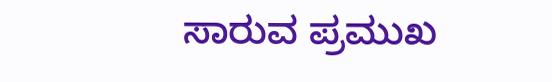ಸಾರುವ ಪ್ರಮುಖ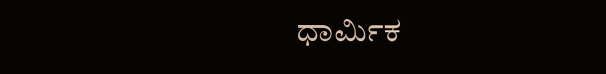ಧಾರ್ಮಿಕ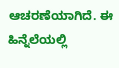ಆಚರಣೆಯಾಗಿದೆ. ಈ ಹಿನ್ನೆಲೆಯಲ್ಲಿ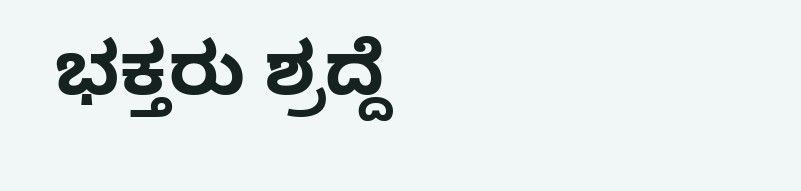ಭಕ್ತರು ಶ್ರದ್ದೆ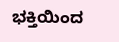ಭಕ್ತಿಯಿಂದ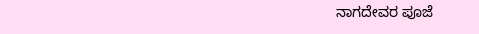ನಾಗದೇವರ ಪೂಜೆ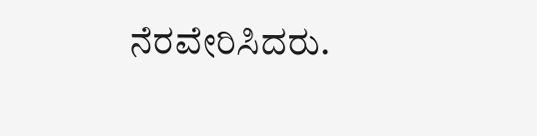ನೆರವೇರಿಸಿದರು.